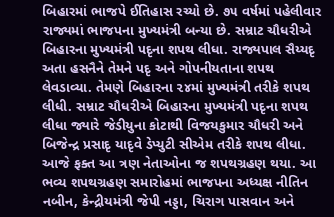બિહારમાં ભાજપે ઈતિહાસ રચ્યો છે. ૭૫ વર્ષમાં પહેલીવાર રાજ્યમાં ભાજપના મુખ્યમંત્રી બન્યા છે. સમ્રાટ ચૌધરીએ બિહારના મુખ્યમંત્રી પદૃના શપથ લીધા. રાજ્યપાલ સૈય્યદૃ અતા હસનૈને તેમને પદૃ અને ગોપનીયતાના શપથ લેવડાવ્યા. તેમણે બિહારના ૨૪માં મુખ્યમંત્રી તરીકે શપથ લીધી. સમ્રાટ ચૌધરીએ બિહારના મુખ્યમંત્રી પદૃના શપથ લીધા જ્યારે જેડીયુના કોટાથી વિજયકુમાર ચૌધરી અને બિજેન્દ્ર પ્રસાદૃ યાદૃવે ડેપ્યુટી સીએમ તરીકે શપથ લીધા. આજે ફક્ત આ ત્રણ નેતાઓના જ શપથગ્રહણ થયા. આ ભવ્ય શપથગ્રહણ સમારોહમાં ભાજપના અધ્યક્ષ નીતિન નબીન, કેન્દ્રીયમંત્રી જેપી નડ્ડા, ચિરાગ પાસવાન અને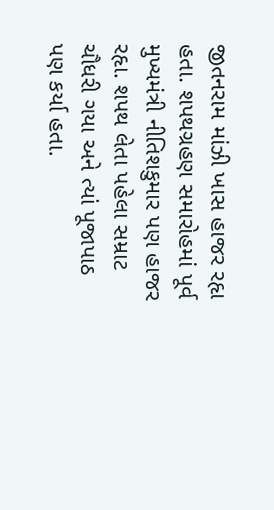જીતનરામ માંઝી ખાસ હાજર રહૃા હતા. શપથગ્રહણ સમારોહમાં પૂર્વ મુખ્યમંત્રી નીતિશકુમાર પણ હાજર રહૃા. શપથ લેતા પહેલા સમ્રાટ ચૌધરી ગયા અને ત્યાં પૂજાપાઠ પણ કર્યા હતા.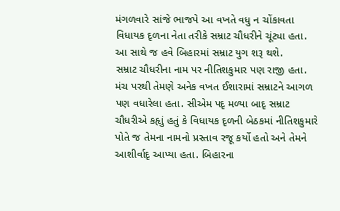મંગળવારે સાંજે ભાજપે આ વખતે વધુ ન ચોંકાવતા વિધાયક દૃળના નેતા તરીકે સમ્રાટ ચૌધરીને ચૂંટ્યા હતા. આ સાથે જ હવે બિહારમાં સમ્રાટ યુગ શરૂ થશે.
સમ્રાટ ચૌધરીના નામ પર નીતિશકુમાર પણ રાજી હતા. મંચ પરથી તેમણે અનેક વખત ઈશારામાં સમ્રાટને આગળ પણ વધારેલા હતા. સીએમ પદૃ મળ્યા બાદૃ સમ્રાટ ચૌધરીએ કહૃાું હતું કે વિધાયક દૃળની બેઠકમાં નીતિશકુમારે પોતે જ તેમના નામનો પ્રસ્તાવ રજૂ કર્યો હતો અને તેમને આશીર્વાદૃ આપ્યા હતા. બિહારના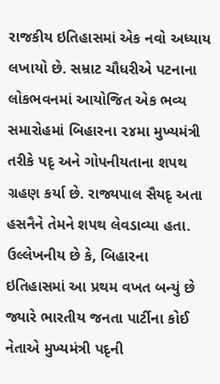રાજકીય ઇતિહાસમાં એક નવો અધ્યાય લખાયો છે. સમ્રાટ ચૌધરીએ પટનાના લોકભવનમાં આયોજિત એક ભવ્ય સમારોહમાં બિહારના ૨૪મા મુખ્યમંત્રી તરીકે પદૃ અને ગોપનીયતાના શપથ ગ્રહણ કર્યા છે. રાજ્યપાલ સૈયદૃ અતા હસનૈને તેમને શપથ લેવડાવ્યા હતા. ઉલ્લેખનીય છે કે, બિહારના ઇતિહાસમાં આ પ્રથમ વખત બન્યું છે જ્યારે ભારતીય જનતા પાર્ટીના કોઈ નેતાએ મુખ્યમંત્રી પદૃની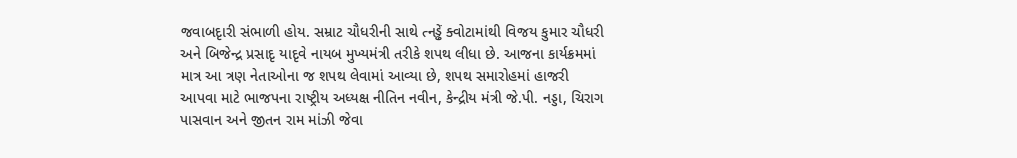જવાબદૃારી સંભાળી હોય. સમ્રાટ ચૌધરીની સાથે ત્નડ્ઢેં ક્વોટામાંથી વિજય કુમાર ચૌધરી અને બિજેન્દ્ર પ્રસાદૃ યાદૃવે નાયબ મુખ્યમંત્રી તરીકે શપથ લીધા છે. આજના કાર્યક્રમમાં માત્ર આ ત્રણ નેતાઓના જ શપથ લેવામાં આવ્યા છે, શપથ સમારોહમાં હાજરી આપવા માટે ભાજપના રાષ્ટ્રીય અધ્યક્ષ નીતિન નવીન, કેન્દ્રીય મંત્રી જે.પી. નડ્ડા, ચિરાગ પાસવાન અને જીતન રામ માંઝી જેવા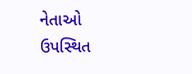નેતાઓ ઉપસ્થિત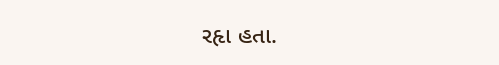રહૃા હતા.